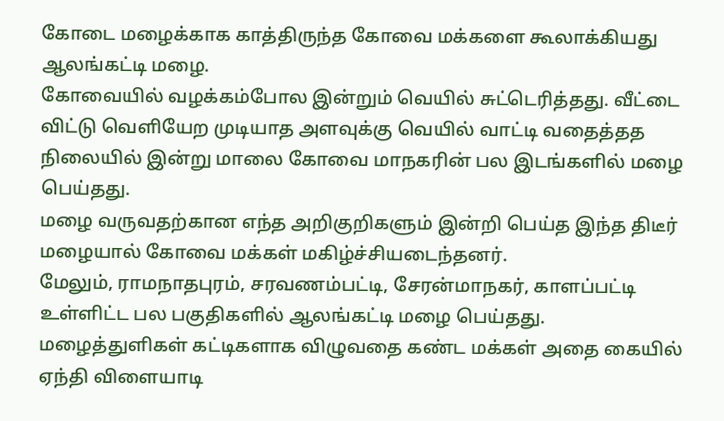கோடை மழைக்காக காத்திருந்த கோவை மக்களை கூலாக்கியது ஆலங்கட்டி மழை.
கோவையில் வழக்கம்போல இன்றும் வெயில் சுட்டெரித்தது. வீட்டை விட்டு வெளியேற முடியாத அளவுக்கு வெயில் வாட்டி வதைத்தத நிலையில் இன்று மாலை கோவை மாநகரின் பல இடங்களில் மழை பெய்தது.
மழை வருவதற்கான எந்த அறிகுறிகளும் இன்றி பெய்த இந்த திடீர் மழையால் கோவை மக்கள் மகிழ்ச்சியடைந்தனர்.
மேலும், ராமநாதபுரம், சரவணம்பட்டி, சேரன்மாநகர், காளப்பட்டி உள்ளிட்ட பல பகுதிகளில் ஆலங்கட்டி மழை பெய்தது.
மழைத்துளிகள் கட்டிகளாக விழுவதை கண்ட மக்கள் அதை கையில் ஏந்தி விளையாடி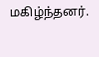மகிழ்ந்தனர்.